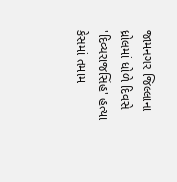જામનગર જિલ્લાના ધ્રોલમાં ધોળે દિવસે 'દિવ્યરાજસિંહ' હત્યા કેસમાં તમામ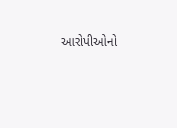આરોપીઓનો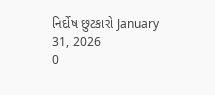નિર્દોષ છુટકારો January 31, 2026
0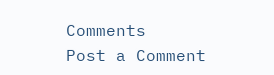Comments
Post a Comment